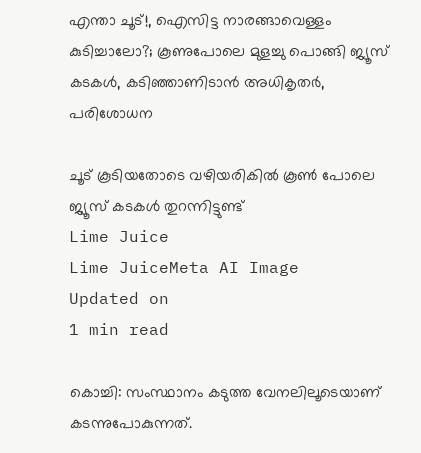എന്താ ചൂട്!, ഐസിട്ട നാരങ്ങാവെള്ളം കുടിച്ചാലോ?; കൂണുപോലെ മുളച്ചു പൊങ്ങി ജ്യൂസ് കടകള്‍, കടിഞ്ഞാണിടാന്‍ അധികൃതര്‍, പരിശോധന

ചൂട് കൂടിയതോടെ വഴിയരികില്‍ കൂണ്‍ പോലെ ജ്യൂസ് കടകള്‍ തുറന്നിട്ടുണ്ട്
Lime Juice
Lime JuiceMeta AI Image
Updated on
1 min read

കൊച്ചി: സംസ്ഥാനം കടുത്ത വേനലിലൂടെയാണ് കടന്നുപോകുന്നത്.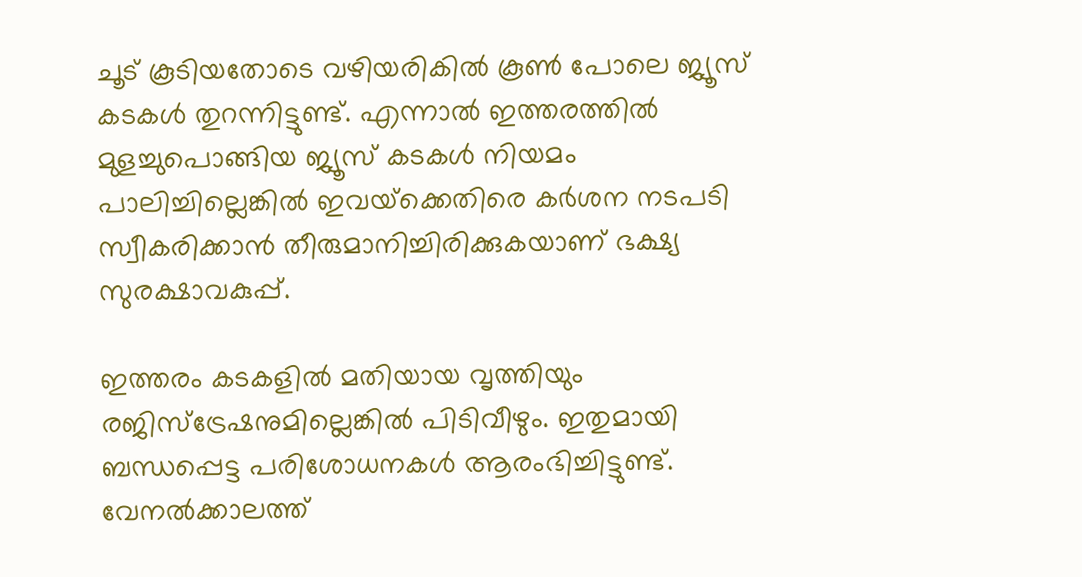ചൂട് കൂടിയതോടെ വഴിയരികില്‍ കൂണ്‍ പോലെ ജ്യൂസ് കടകള്‍ തുറന്നിട്ടുണ്ട്. എന്നാല്‍ ഇത്തരത്തില്‍ മുളച്ചുപൊങ്ങിയ ജ്യൂസ് കടകള്‍ നിയമം പാലിച്ചില്ലെങ്കില്‍ ഇവയ്‌ക്കെതിരെ കര്‍ശന നടപടി സ്വീകരിക്കാന്‍ തീരുമാനിച്ചിരിക്കുകയാണ് ഭക്ഷ്യ സുരക്ഷാവകുപ്പ്.

ഇത്തരം കടകളില്‍ മതിയായ വൃത്തിയും രജിസ്‌ട്രേഷനുമില്ലെങ്കില്‍ പിടിവീഴും. ഇതുമായി ബന്ധപ്പെട്ട പരിശോധനകള്‍ ആരംഭിച്ചിട്ടുണ്ട്. വേനല്‍ക്കാലത്ത്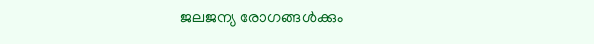ജലജന്യ രോഗങ്ങള്‍ക്കും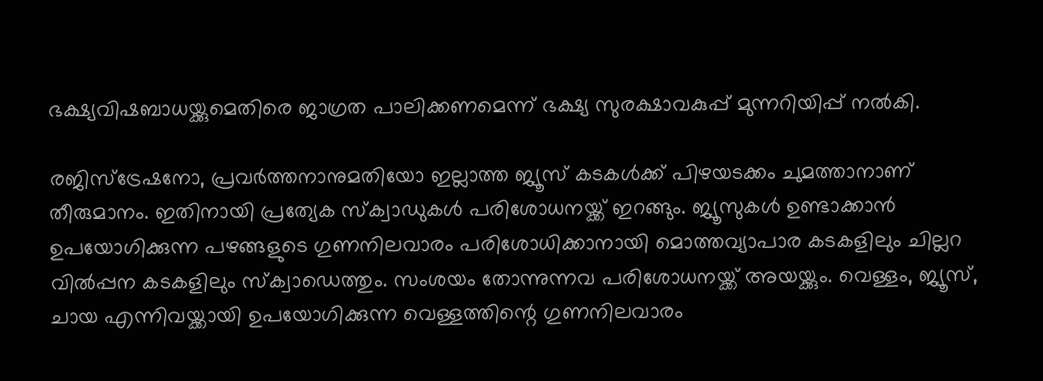ഭക്ഷ്യവിഷബാധയ്ക്കുമെതിരെ ജാഗ്രത പാലിക്കണമെന്ന് ഭക്ഷ്യ സുരക്ഷാവകുപ്പ് മുന്നറിയിപ്പ് നല്‍കി.

രജിസ്ട്രേഷനോ, പ്രവര്‍ത്തനാനുമതിയോ ഇല്ലാത്ത ജ്യൂസ് കടകള്‍ക്ക് പിഴയടക്കം ചുമത്താനാണ് തീരുമാനം. ഇതിനായി പ്രത്യേക സ്‌ക്വാഡുകള്‍ പരിശോധനയ്ക്ക് ഇറങ്ങും. ജ്യൂസുകള്‍ ഉണ്ടാക്കാന്‍ ഉപയോഗിക്കുന്ന പഴങ്ങളുടെ ഗുണനിലവാരം പരിശോധിക്കാനായി മൊത്തവ്യാപാര കടകളിലും ചില്ലറ വില്‍പ്പന കടകളിലും സ്‌ക്വാഡെത്തും. സംശയം തോന്നുന്നവ പരിശോധനയ്ക്ക് അയയ്ക്കും. വെള്ളം, ജ്യൂസ്, ചായ എന്നിവയ്ക്കായി ഉപയോഗിക്കുന്ന വെള്ളത്തിന്റെ ഗുണനിലവാരം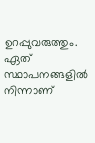ഉറപ്പുവരുത്തും. ഏത് സ്ഥാപനങ്ങളില്‍ നിന്നാണ്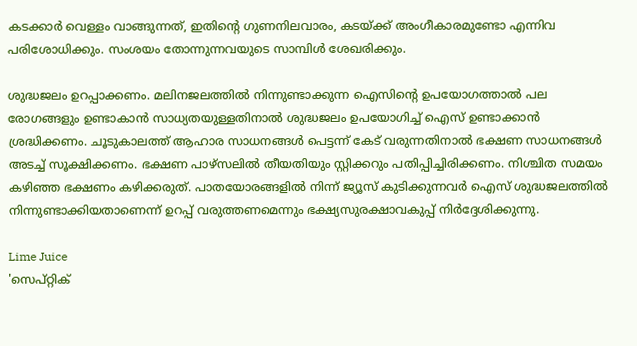കടക്കാര്‍ വെള്ളം വാങ്ങുന്നത്, ഇതിന്റെ ഗുണനിലവാരം, കടയ്ക്ക് അംഗീകാരമുണ്ടോ എന്നിവ പരിശോധിക്കും. സംശയം തോന്നുന്നവയുടെ സാമ്പിള്‍ ശേഖരിക്കും.

ശുദ്ധജലം ഉറപ്പാക്കണം. മലിനജലത്തില്‍ നിന്നുണ്ടാക്കുന്ന ഐസിന്റെ ഉപയോഗത്താല്‍ പല രോഗങ്ങളും ഉണ്ടാകാന്‍ സാധ്യതയുള്ളതിനാല്‍ ശുദ്ധജലം ഉപയോഗിച്ച് ഐസ് ഉണ്ടാക്കാന്‍ ശ്രദ്ധിക്കണം. ചൂടുകാലത്ത് ആഹാര സാധനങ്ങള്‍ പെട്ടന്ന് കേട് വരുന്നതിനാല്‍ ഭക്ഷണ സാധനങ്ങള്‍ അടച്ച് സൂക്ഷിക്കണം. ഭക്ഷണ പാഴ്സലില്‍ തീയതിയും സ്റ്റിക്കറും പതിപ്പിച്ചിരിക്കണം. നിശ്ചിത സമയം കഴിഞ്ഞ ഭക്ഷണം കഴിക്കരുത്. പാതയോരങ്ങളില്‍ നിന്ന് ജ്യൂസ് കുടിക്കുന്നവര്‍ ഐസ് ശുദ്ധജലത്തില്‍ നിന്നുണ്ടാക്കിയതാണെന്ന് ഉറപ്പ് വരുത്തണമെന്നും ഭക്ഷ്യസുരക്ഷാവകുപ്പ് നിര്‍ദ്ദേശിക്കുന്നു.

Lime Juice
'സെപ്റ്റിക്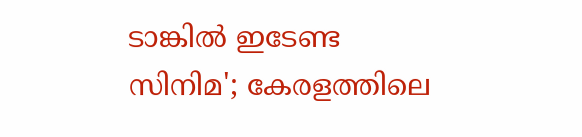ടാങ്കില്‍ ഇടേണ്ട സിനിമ'; കേരളത്തിലെ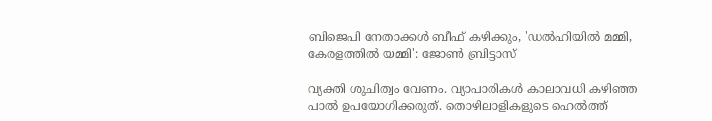ബിജെപി നേതാക്കള്‍ ബീഫ് കഴിക്കും, 'ഡല്‍ഹിയില്‍ മമ്മി, കേരളത്തില്‍ യമ്മി': ജോണ്‍ ബ്രിട്ടാസ്

വ്യക്തി ശുചിത്വം വേണം. വ്യാപാരികള്‍ കാലാവധി കഴിഞ്ഞ പാല്‍ ഉപയോഗിക്കരുത്. തൊഴിലാളികളുടെ ഹെല്‍ത്ത്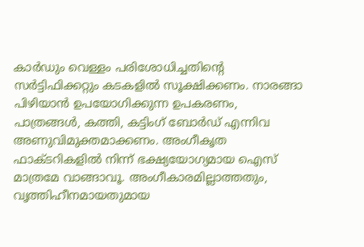കാര്‍ഡും വെള്ളം പരിശോധിച്ചതിന്റെ സര്‍ട്ടിഫിക്കറ്റും കടകളില്‍ സൂക്ഷിക്കണം. നാരങ്ങാ പിഴിയാന്‍ ഉപയോഗിക്കുന്ന ഉപകരണം, പാത്രങ്ങള്‍, കത്തി, കട്ടിംഗ് ബോര്‍ഡ് എന്നിവ അണുവിമുക്തമാക്കണം. അംഗീകൃത ഫാക്ടറികളില്‍ നിന്ന് ഭക്ഷ്യയോഗ്യമായ ഐസ് മാത്രമേ വാങ്ങാവൂ. അംഗീകാരമില്ലാത്തതും, വൃത്തിഹീനമായതുമായ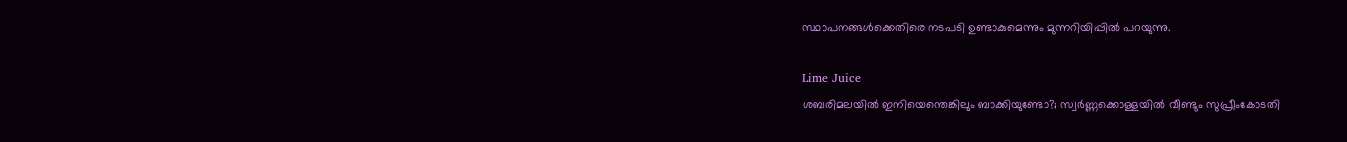സ്ഥാപനങ്ങള്‍ക്കെതിരെ നടപടി ഉണ്ടാകുമെന്നും മുന്നറിയിപ്പില്‍ പറയുന്നു.

Lime Juice
ശബരിമലയില്‍ ഇനിയെന്തെങ്കിലും ബാക്കിയുണ്ടോ?; സ്വര്‍ണ്ണക്കൊള്ളയില്‍ വീണ്ടും സുപ്രീംകോടതി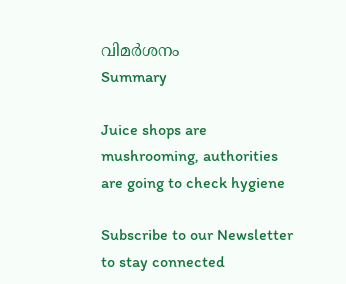വിമര്‍ശനം
Summary

Juice shops are mushrooming, authorities are going to check hygiene

Subscribe to our Newsletter to stay connected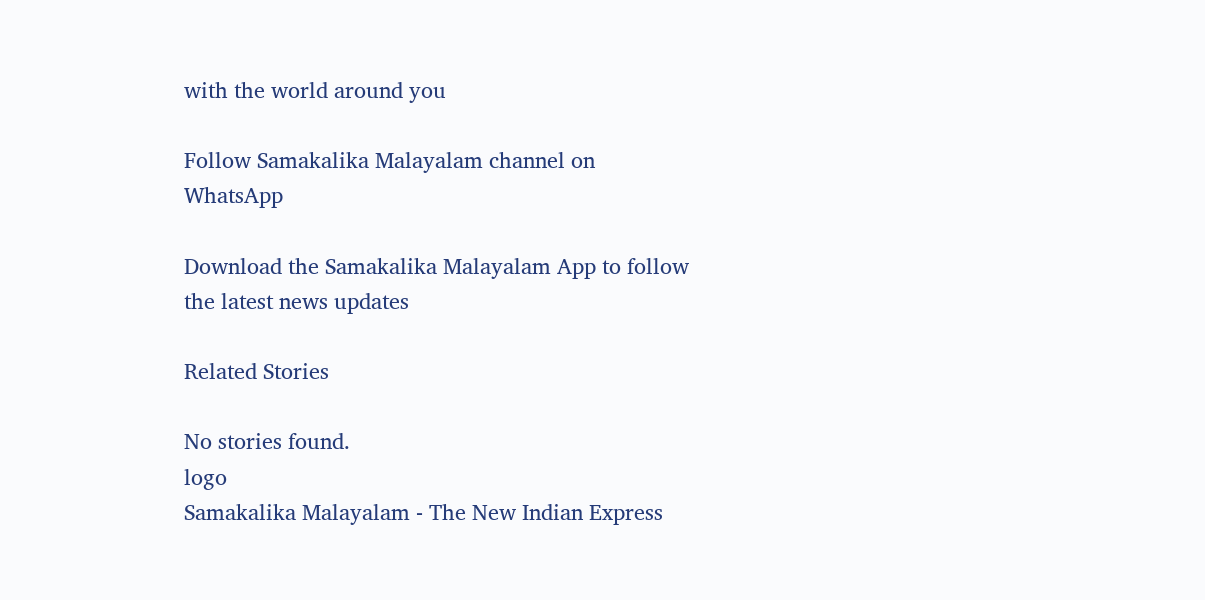with the world around you

Follow Samakalika Malayalam channel on WhatsApp

Download the Samakalika Malayalam App to follow the latest news updates

Related Stories

No stories found.
logo
Samakalika Malayalam - The New Indian Express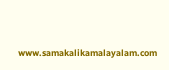www.samakalikamalayalam.com